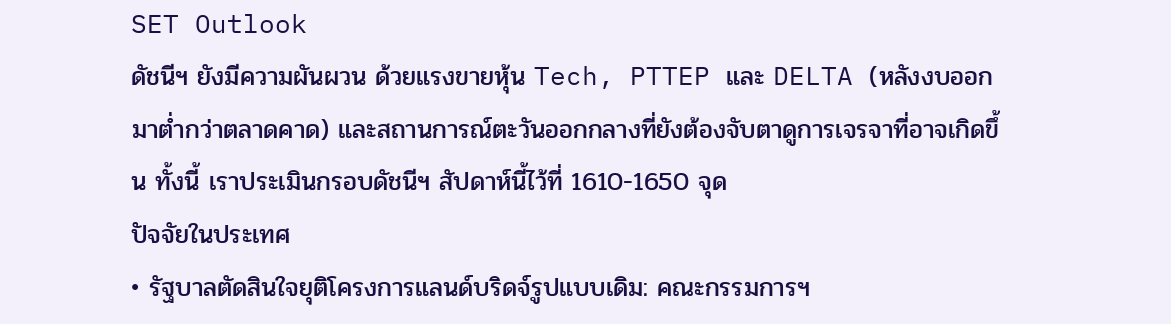SET Outlook
ดัชนีฯ ยังมีความผันผวน ด้วยแรงขายหุ้น Tech, PTTEP และ DELTA (หลังงบออกมาต่ำกว่าตลาดคาด) และสถานการณ์ตะวันออกกลางที่ยังต้องจับตาดูการเจรจาที่อาจเกิดขึ้น ทั้งนี้ เราประเมินกรอบดัชนีฯ สัปดาห์นี้ไว้ที่ 1610-1650 จุด
ปัจจัยในประเทศ
• รัฐบาลตัดสินใจยุติโครงการแลนด์บริดจ์รูปแบบเดิม: คณะกรรมการฯ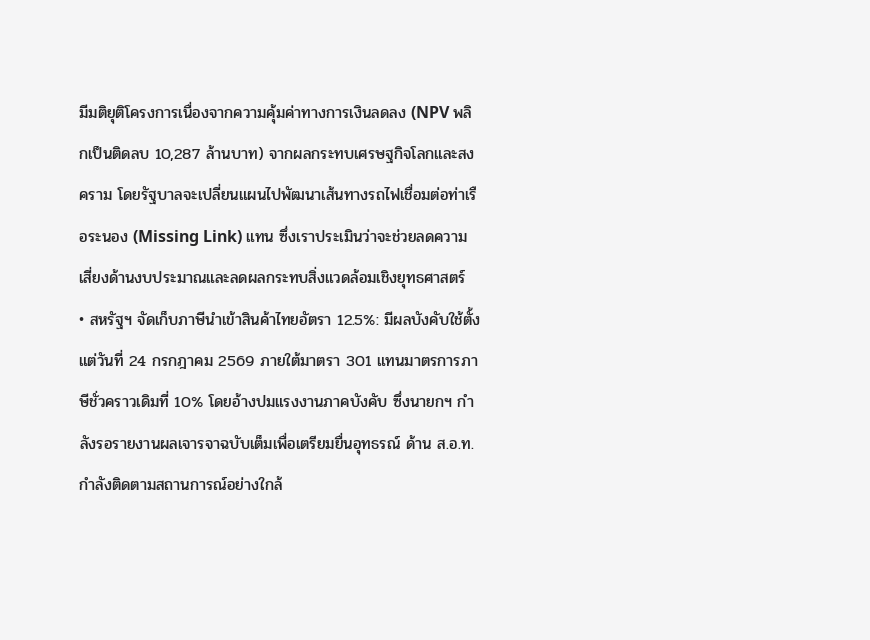มีมติยุติโครงการเนื่องจากความคุ้มค่าทางการเงินลดลง (NPV พลิกเป็นติดลบ 10,287 ล้านบาท) จากผลกระทบเศรษฐกิจโลกและสงคราม โดยรัฐบาลจะเปลี่ยนแผนไปพัฒนาเส้นทางรถไฟเชื่อมต่อท่าเรือระนอง (Missing Link) แทน ซึ่งเราประเมินว่าจะช่วยลดความเสี่ยงด้านงบประมาณและลดผลกระทบสิ่งแวดล้อมเชิงยุทธศาสตร์
• สหรัฐฯ จัดเก็บภาษีนำเข้าสินค้าไทยอัตรา 12.5%: มีผลบังคับใช้ตั้งแต่วันที่ 24 กรกฎาคม 2569 ภายใต้มาตรา 301 แทนมาตรการภาษีชั่วคราวเดิมที่ 10% โดยอ้างปมแรงงานภาคบังคับ ซึ่งนายกฯ กำลังรอรายงานผลเจารจาฉบับเต็มเพื่อเตรียมยื่นอุทธรณ์ ด้าน ส.อ.ท. กำลังติดตามสถานการณ์อย่างใกล้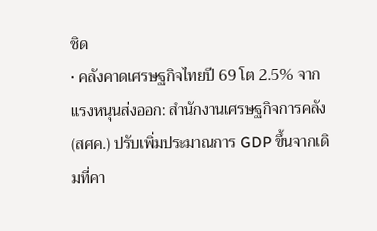ชิด
• คลังคาดเศรษฐกิจไทยปี 69 โต 2.5% จากแรงหนุนส่งออก: สำนักงานเศรษฐกิจการคลัง (สศค.) ปรับเพิ่มประมาณการ GDP ขึ้นจากเดิมที่คา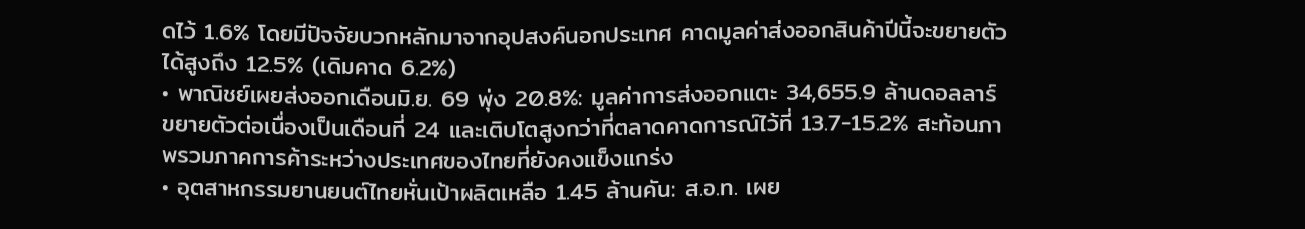ดไว้ 1.6% โดยมีปัจจัยบวกหลักมาจากอุปสงค์นอกประเทศ คาดมูลค่าส่งออกสินค้าปีนี้จะขยายตัวได้สูงถึง 12.5% (เดิมคาด 6.2%)
• พาณิชย์เผยส่งออกเดือนมิ.ย. 69 พุ่ง 20.8%: มูลค่าการส่งออกแตะ 34,655.9 ล้านดอลลาร์ ขยายตัวต่อเนื่องเป็นเดือนที่ 24 และเติบโตสูงกว่าที่ตลาดคาดการณ์ไว้ที่ 13.7-15.2% สะท้อนภาพรวมภาคการค้าระหว่างประเทศของไทยที่ยังคงแข็งแกร่ง
• อุตสาหกรรมยานยนต์ไทยหั่นเป้าผลิตเหลือ 1.45 ล้านคัน: ส.อ.ท. เผย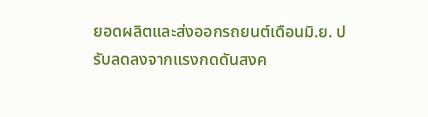ยอดผลิตและส่งออกรถยนต์เดือนมิ.ย. ปรับลดลงจากแรงกดดันสงค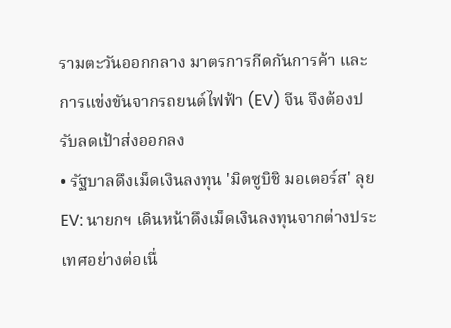รามตะวันออกกลาง มาตรการกีดกันการค้า และการแข่งขันจากรถยนต์ไฟฟ้า (EV) จีน จึงต้องปรับลดเป้าส่งออกลง
• รัฐบาลดึงเม็ดเงินลงทุน 'มิตซูบิชิ มอเตอร์ส' ลุย EV: นายกฯ เดินหน้าดึงเม็ดเงินลงทุนจากต่างประเทศอย่างต่อเนื่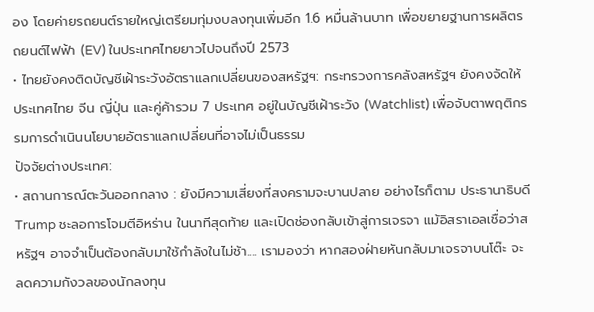อง โดยค่ายรถยนต์รายใหญ่เตรียมทุ่มงบลงทุนเพิ่มอีก 1.6 หมื่นล้านบาท เพื่อขยายฐานการผลิตรถยนต์ไฟฟ้า (EV) ในประเทศไทยยาวไปจนถึงปี 2573
• ไทยยังคงติดบัญชีเฝ้าระวังอัตราแลกเปลี่ยนของสหรัฐฯ: กระทรวงการคลังสหรัฐฯ ยังคงจัดให้ ประเทศไทย จีน ญี่ปุ่น และคู่ค้ารวม 7 ประเทศ อยู่ในบัญชีเฝ้าระวัง (Watchlist) เพื่อจับตาพฤติกรรมการดำเนินนโยบายอัตราแลกเปลี่ยนที่อาจไม่เป็นธรรม
ปัจจัยต่างประเทศ:
• สถานการณ์ตะวันออกกลาง : ยังมีความเสี่ยงที่สงครามจะบานปลาย อย่างไรก็ตาม ประธานาธิบดี Trump ชะลอการโจมตีอิหร่าน ในนาทีสุดท้าย และเปิดช่องกลับเข้าสู่การเจรจา แม้อิสราเอลเชื่อว่าสหรัฐฯ อาจจำเป็นต้องกลับมาใช้กำลังในไม่ช้า.... เรามองว่า หากสองฝ่ายหันกลับมาเจรจาบนโต๊ะ จะลดความกังวลของนักลงทุน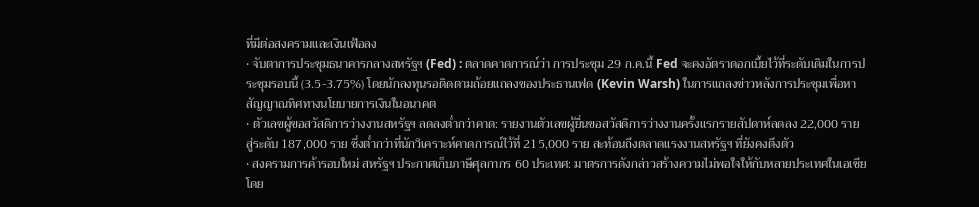ที่มีต่อสงครามและเงินเฟ้อลง
• จับตาการประชุมธนาคารกลางสหรัฐฯ (Fed) : ตลาดคาดการณ์ว่า การประชุม 29 ก.ค.นี้ Fed จะคงอัตราดอกเบี้ยไว้ที่ระดับเดิมในการประชุมรอบนี้ (3.5-3.75%) โดยนักลงทุนรอติดตามถ้อยแถลงของประธานเฟด (Kevin Warsh) ในการแถลงข่าวหลังการประชุมเพื่อหาสัญญาณทิศทางนโยบายการเงินในอนาคต
• ตัวเลขผู้ขอสวัสดิการว่างงานสหรัฐฯ ลดลงต่ำกว่าคาด: รายงานตัวเลขผู้ยื่นขอสวัสดิการว่างงานครั้งแรกรายสัปดาห์ลดลง 22,000 ราย สู่ระดับ 187,000 ราย ซึ่งต่ำกว่าที่นักวิเคราะห์คาดการณ์ไว้ที่ 215,000 ราย สะท้อนถึงตลาดแรงงานสหรัฐฯ ที่ยังคงตึงตัว
• สงครามการค้ารอบใหม่ สหรัฐฯ ประกาศเก็บภาษีศุลกากร 60 ประเทศ: มาตรการดังกล่าวสร้างความไม่พอใจให้กับหลายประเทศในเอเชีย โดย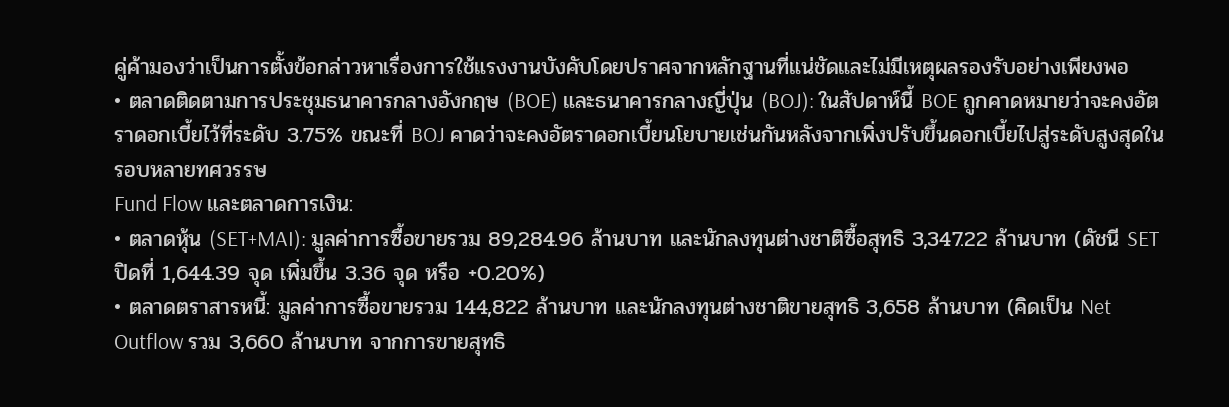คู่ค้ามองว่าเป็นการตั้งข้อกล่าวหาเรื่องการใช้แรงงานบังคับโดยปราศจากหลักฐานที่แน่ชัดและไม่มีเหตุผลรองรับอย่างเพียงพอ
• ตลาดติดตามการประชุมธนาคารกลางอังกฤษ (BOE) และธนาคารกลางญี่ปุ่น (BOJ): ในสัปดาห์นี้ BOE ถูกคาดหมายว่าจะคงอัตราดอกเบี้ยไว้ที่ระดับ 3.75% ขณะที่ BOJ คาดว่าจะคงอัตราดอกเบี้ยนโยบายเช่นกันหลังจากเพิ่งปรับขึ้นดอกเบี้ยไปสู่ระดับสูงสุดในรอบหลายทศวรรษ
Fund Flow และตลาดการเงิน:
• ตลาดหุ้น (SET+MAI): มูลค่าการซื้อขายรวม 89,284.96 ล้านบาท และนักลงทุนต่างชาติซื้อสุทธิ 3,347.22 ล้านบาท (ดัชนี SET ปิดที่ 1,644.39 จุด เพิ่มขึ้น 3.36 จุด หรือ +0.20%)
• ตลาดตราสารหนี้: มูลค่าการซื้อขายรวม 144,822 ล้านบาท และนักลงทุนต่างชาติขายสุทธิ 3,658 ล้านบาท (คิดเป็น Net Outflow รวม 3,660 ล้านบาท จากการขายสุทธิ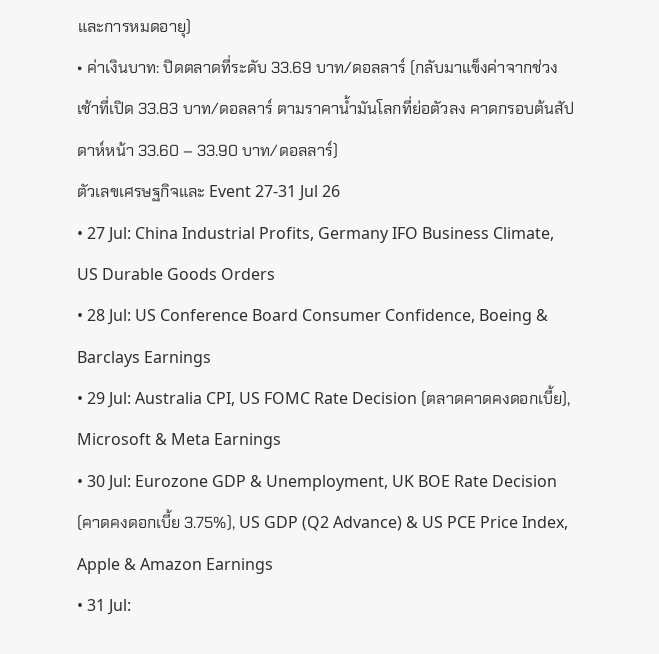และการหมดอายุ)
• ค่าเงินบาท: ปิดตลาดที่ระดับ 33.69 บาท/ดอลลาร์ (กลับมาแข็งค่าจากช่วงเช้าที่เปิด 33.83 บาท/ดอลลาร์ ตามราคาน้ำมันโลกที่ย่อตัวลง คาดกรอบต้นสัปดาห์หน้า 33.60 – 33.90 บาท/ดอลลาร์)
ตัวเลขเศรษฐกิจและ Event 27-31 Jul 26
• 27 Jul: China Industrial Profits, Germany IFO Business Climate, US Durable Goods Orders
• 28 Jul: US Conference Board Consumer Confidence, Boeing & Barclays Earnings
• 29 Jul: Australia CPI, US FOMC Rate Decision (ตลาดคาดคงดอกเบี้ย), Microsoft & Meta Earnings
• 30 Jul: Eurozone GDP & Unemployment, UK BOE Rate Decision (คาดคงดอกเบี้ย 3.75%), US GDP (Q2 Advance) & US PCE Price Index, Apple & Amazon Earnings
• 31 Jul: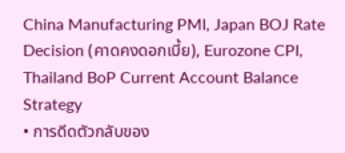China Manufacturing PMI, Japan BOJ Rate Decision (คาดคงดอกเบี้ย), Eurozone CPI, Thailand BoP Current Account Balance
Strategy
• การดีดตัวกลับของ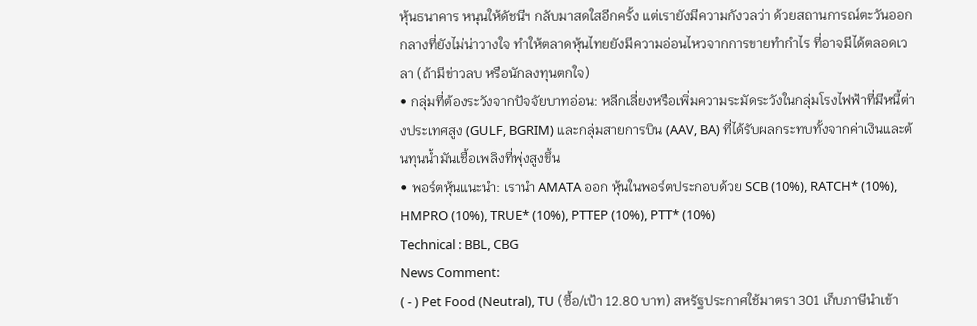หุ้นธนาคาร หนุนให้ดัชนีฯ กลับมาสดใสอีกครั้ง แต่เรายังมีความกังวลว่า ด้วยสถานการณ์ตะวันออกกลางที่ยังไม่น่าวางใจ ทำให้ตลาดหุ้นไทยยังมีความอ่อนไหวจากการขายทำกำไร ที่อาจมีได้ตลอดเวลา (ถ้ามีข่าวลบ หรือนักลงทุนตกใจ)
• กลุ่มที่ต้องระวังจากปัจจัยบาทอ่อน: หลีกเลี่ยงหรือเพิ่มความระมัดระวังในกลุ่มโรงไฟฟ้าที่มีหนี้ต่างประเทศสูง (GULF, BGRIM) และกลุ่มสายการบิน (AAV, BA) ที่ได้รับผลกระทบทั้งจากค่าเงินและต้นทุนน้ำมันเชื้อเพลิงที่พุ่งสูงขึ้น
• พอร์ตหุ้นแนะนำ: เรานำ AMATA ออก หุ้นในพอร์ตประกอบด้วย SCB (10%), RATCH* (10%), HMPRO (10%), TRUE* (10%), PTTEP (10%), PTT* (10%)
Technical : BBL, CBG
News Comment:
( - ) Pet Food (Neutral), TU (ซื้อ/เป้า 12.80 บาท) สหรัฐประกาศใช้มาตรา 301 เก็บภาษีนำเข้า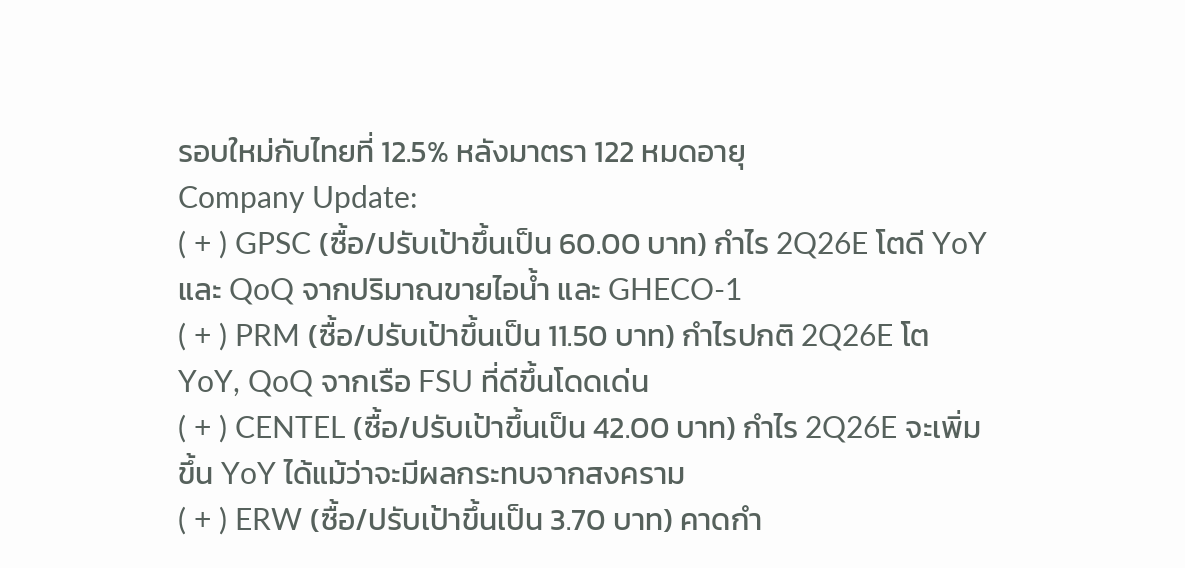รอบใหม่กับไทยที่ 12.5% หลังมาตรา 122 หมดอายุ
Company Update:
( + ) GPSC (ซื้อ/ปรับเป้าขึ้นเป็น 60.00 บาท) กำไร 2Q26E โตดี YoY และ QoQ จากปริมาณขายไอน้ำ และ GHECO-1
( + ) PRM (ซื้อ/ปรับเป้าขึ้นเป็น 11.50 บาท) กำไรปกติ 2Q26E โต YoY, QoQ จากเรือ FSU ที่ดีขึ้นโดดเด่น
( + ) CENTEL (ซื้อ/ปรับเป้าขึ้นเป็น 42.00 บาท) กำไร 2Q26E จะเพิ่มขึ้น YoY ได้แม้ว่าจะมีผลกระทบจากสงคราม
( + ) ERW (ซื้อ/ปรับเป้าขึ้นเป็น 3.70 บาท) คาดกำ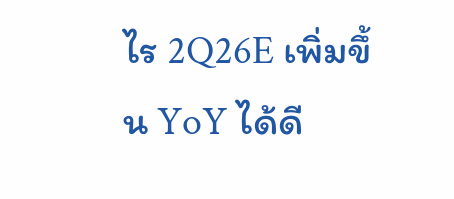ไร 2Q26E เพิ่มขึ้น YoY ได้ดี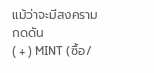แม้ว่าจะมีสงครามกดดัน
( + ) MINT (ซื้อ/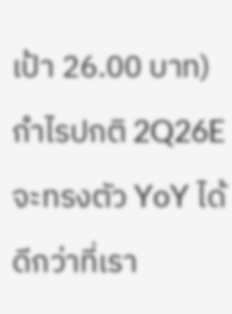เป้า 26.00 บาท) กำไรปกติ 2Q26E จะทรงตัว YoY ได้ ดีกว่าที่เรา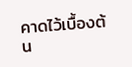คาดไว้เบื้องต้น